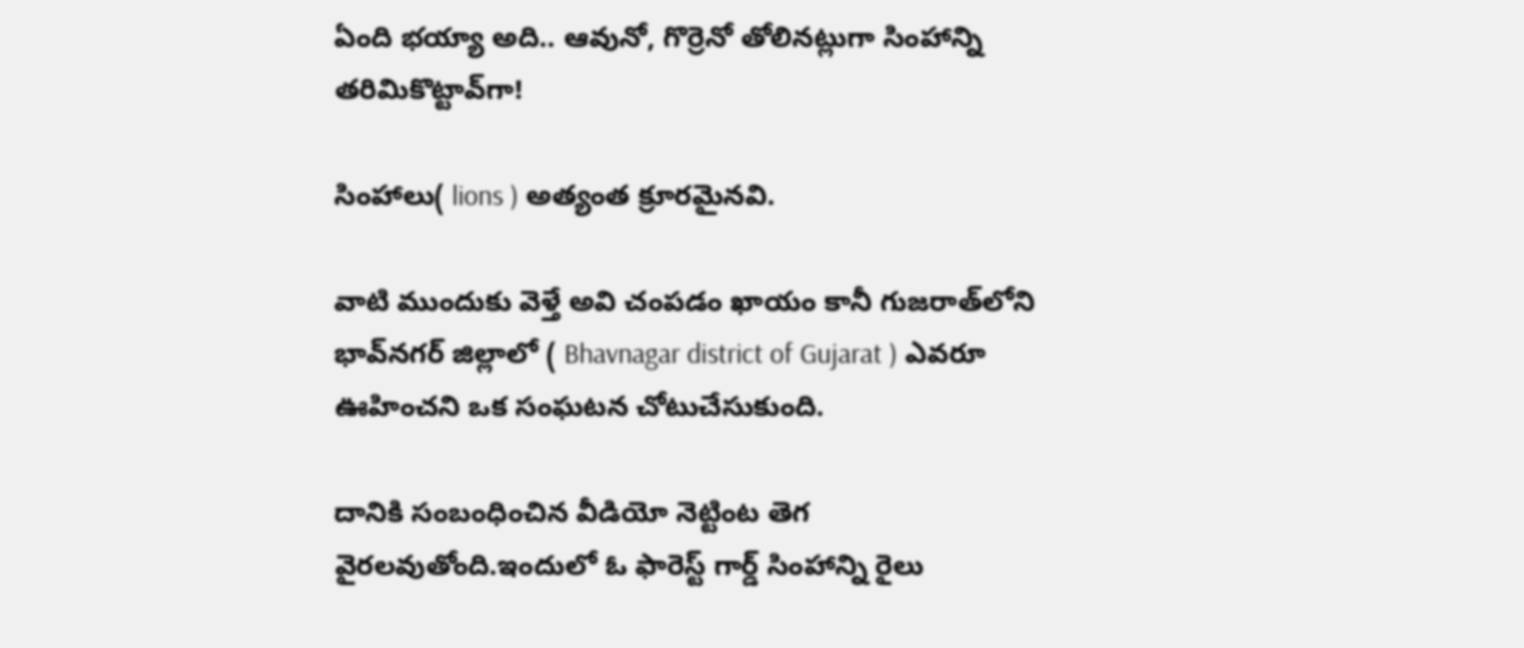ఏంది భయ్యా అది.. ఆవునో, గొర్రెనో తోలినట్లుగా సింహాన్ని తరిమికొట్టావ్‌గా!

సింహాలు( lions ) అత్యంత క్రూరమైనవి.

వాటి ముందుకు వెళ్తే అవి చంపడం ఖాయం కానీ గుజరాత్‌లోని భావ్‌నగర్ జిల్లాలో ( Bhavnagar district of Gujarat ) ఎవరూ ఊహించని ఒక సంఘటన చోటుచేసుకుంది.

దానికి సంబంధించిన వీడియో నెట్టింట తెగ వైరలవుతోంది.ఇందులో ఓ ఫారెస్ట్ గార్డ్ సింహాన్ని రైలు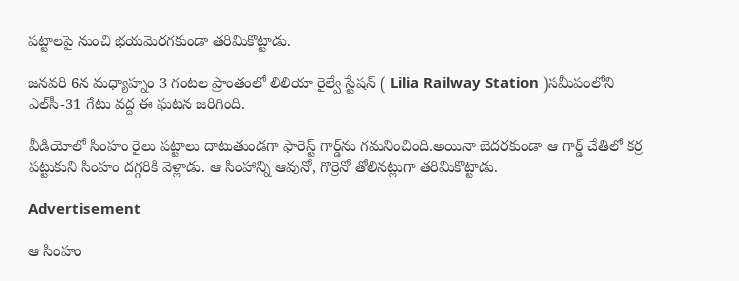పట్టాలపై నుంచి భయమెరగకుండా తరిమికొట్టాడు.

జనవరి 6న మధ్యాహ్నం 3 గంటల ప్రాంతంలో లిలియా రైల్వే స్టేషన్ ( Lilia Railway Station )సమీపంలోని ఎల్‌సీ-31 గేటు వద్ద ఈ ఘటన జరిగింది.

వీడియోలో సింహం రైలు పట్టాలు దాటుతుండగా ఫారెస్ట్ గార్డ్‌ను గమనించింది.అయినా బెదరకుండా ఆ గార్డ్ చేతిలో కర్ర పట్టుకుని సింహం దగ్గరికి వెళ్లాడు. ఆ సింహాన్ని ఆవునో, గొర్రెనో తోలినట్లుగా తరిమికొట్టాడు.

Advertisement

ఆ సింహం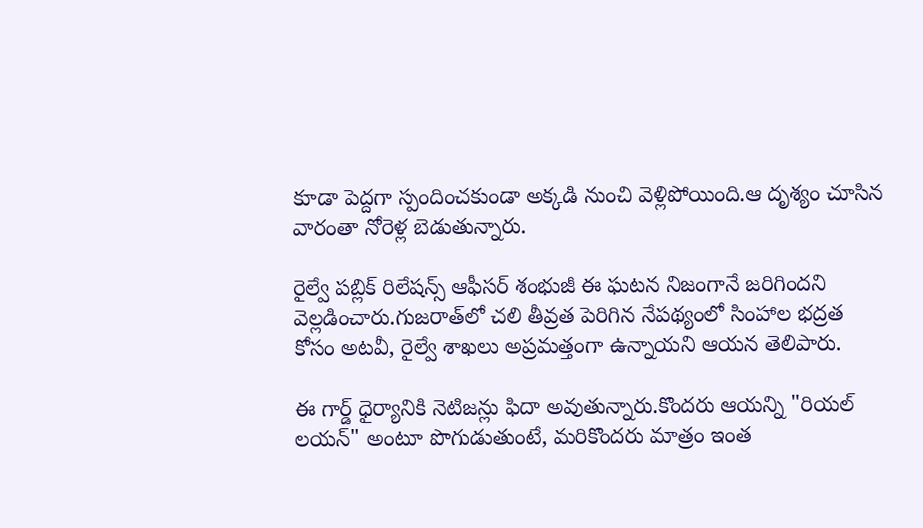కూడా పెద్దగా స్పందించకుండా అక్కడి నుంచి వెళ్లిపోయింది.ఆ దృశ్యం చూసిన వారంతా నోరెళ్ల బెడుతున్నారు.

రైల్వే పబ్లిక్ రిలేషన్స్ ఆఫీసర్ శంభుజీ ఈ ఘటన నిజంగానే జరిగిందని వెల్లడించారు.గుజరాత్‌లో చలి తీవ్రత పెరిగిన నేపథ్యంలో సింహాల భద్రత కోసం అటవీ, రైల్వే శాఖలు అప్రమత్తంగా ఉన్నాయని ఆయన తెలిపారు.

ఈ గార్డ్ ధైర్యానికి నెటిజన్లు ఫిదా అవుతున్నారు.కొందరు ఆయన్ని "రియల్ లయన్" అంటూ పొగుడుతుంటే, మరికొందరు మాత్రం ఇంత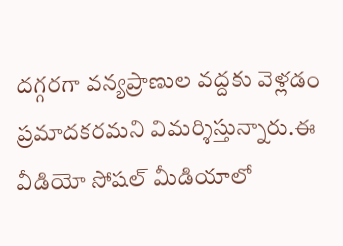దగ్గరగా వన్యప్రాణుల వద్దకు వెళ్లడం ప్రమాదకరమని విమర్శిస్తున్నారు.ఈ వీడియో సోషల్ మీడియాలో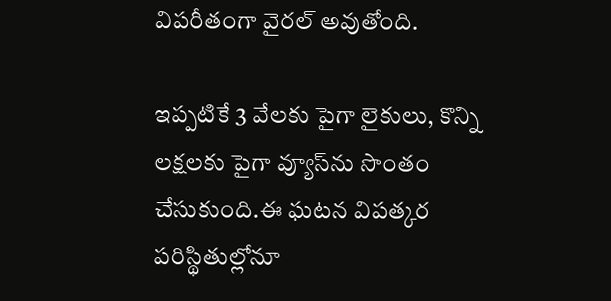విపరీతంగా వైరల్ అవుతోంది.

ఇప్పటికే 3 వేలకు పైగా లైకులు, కొన్ని లక్షలకు పైగా వ్యూస్‌ను సొంతం చేసుకుంది.ఈ ఘటన విపత్కర పరిస్థితుల్లోనూ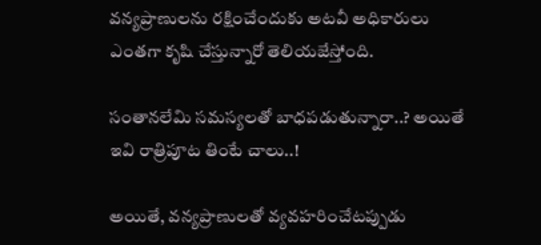వన్యప్రాణులను రక్షించేందుకు అటవీ అధికారులు ఎంతగా కృషి చేస్తున్నారో తెలియజేస్తోంది.

సంతానలేమి సమస్యలతో బాధపడుతున్నారా..? అయితే ఇవి రాత్రిపూట తింటే చాలు..!

అయితే, వన్యప్రాణులతో వ్యవహరించేటప్పుడు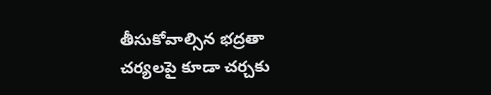తీసుకోవాల్సిన భద్రతా చర్యలపై కూడా చర్చకు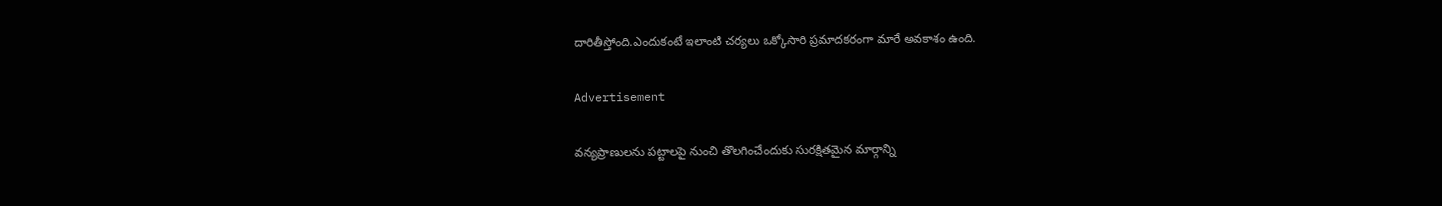దారితీస్తోంది.ఎందుకంటే ఇలాంటి చర్యలు ఒక్కోసారి ప్రమాదకరంగా మారే అవకాశం ఉంది.

Advertisement

వన్యప్రాణులను పట్టాలపై నుంచి తొలగించేందుకు సురక్షితమైన మార్గాన్ని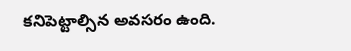కనిపెట్టాల్సిన అవసరం ఉంది.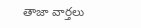తాజా వార్తలు